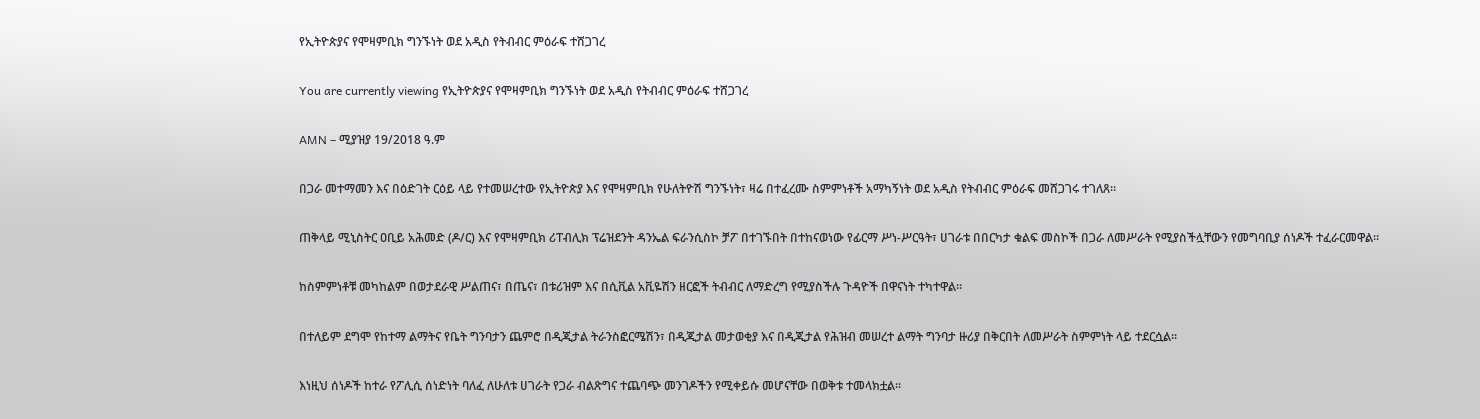የኢትዮጵያና የሞዛምቢክ ግንኙነት ወደ አዲስ የትብብር ምዕራፍ ተሸጋገረ

You are currently viewing የኢትዮጵያና የሞዛምቢክ ግንኙነት ወደ አዲስ የትብብር ምዕራፍ ተሸጋገረ

AMN – ሚያዝያ 19/2018 ዓ.ም

በጋራ መተማመን እና በዕድገት ርዕይ ላይ የተመሠረተው የኢትዮጵያ እና የሞዛምቢክ የሁለትዮሽ ግንኙነት፣ ዛሬ በተፈረሙ ስምምነቶች አማካኝነት ወደ አዲስ የትብብር ምዕራፍ መሸጋገሩ ተገለጸ።

ጠቅላይ ሚኒስትር ዐቢይ አሕመድ (ዶ/ር) እና የሞዛምቢክ ሪፐብሊክ ፕሬዝደንት ዳንኤል ፍራንሲስኮ ቻፖ በተገኙበት በተከናወነው የፊርማ ሥነ-ሥርዓት፣ ሀገራቱ በበርካታ ቁልፍ መስኮች በጋራ ለመሥራት የሚያስችሏቸውን የመግባቢያ ሰነዶች ተፈራርመዋል።

ከስምምነቶቹ መካከልም በወታደራዊ ሥልጠና፣ በጤና፣ በቱሪዝም እና በሲቪል አቪዬሽን ዘርፎች ትብብር ለማድረግ የሚያስችሉ ጉዳዮች በዋናነት ተካተዋል።

በተለይም ደግሞ የከተማ ልማትና የቤት ግንባታን ጨምሮ በዲጂታል ትራንስፎርሜሽን፣ በዲጂታል መታወቂያ እና በዲጂታል የሕዝብ መሠረተ ልማት ግንባታ ዙሪያ በቅርበት ለመሥራት ስምምነት ላይ ተደርሷል።

እነዚህ ሰነዶች ከተራ የፖሊሲ ሰነድነት ባለፈ ለሁለቱ ሀገራት የጋራ ብልጽግና ተጨባጭ መንገዶችን የሚቀይሱ መሆናቸው በወቅቱ ተመላክቷል።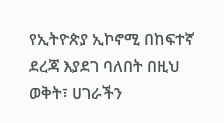የኢትዮጵያ ኢኮኖሚ በከፍተኛ ደረጃ እያደገ ባለበት በዚህ ወቅት፣ ሀገራችን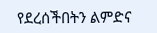የደረሰችበትን ልምድና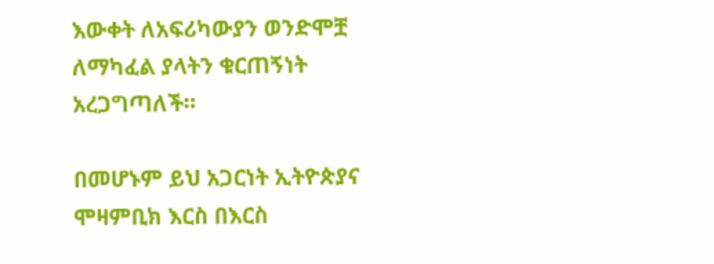እውቀት ለአፍሪካውያን ወንድሞቿ ለማካፈል ያላትን ቁርጠኝነት አረጋግጣለች።

በመሆኑም ይህ አጋርነት ኢትዮጵያና ሞዛምቢክ እርስ በእርስ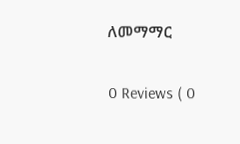ለመማማር

0 Reviews ( 0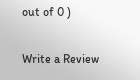out of 0 )

Write a Review